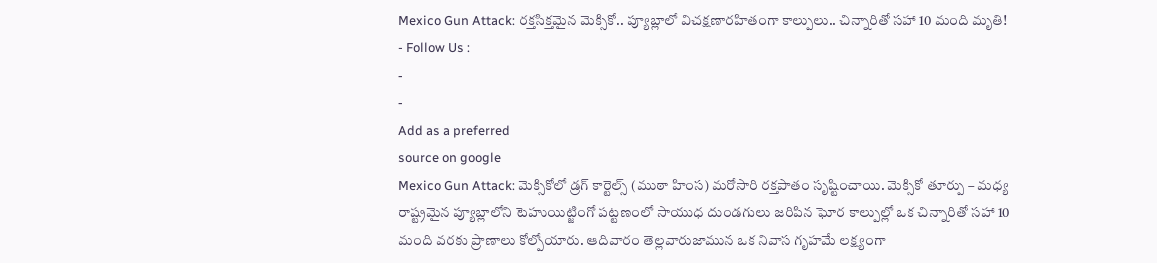Mexico Gun Attack: రక్తసిక్తమైన మెక్సికో.. ప్యూబ్లాలో విచక్షణారహితంగా కాల్పులు.. చిన్నారితో సహా 10 మంది మృతి!
- Follow Us :
-
-
Add as a preferred
source on google
Mexico Gun Attack: మెక్సికోలో డ్రగ్ కార్టెల్స్ (ముఠా హింస) మరోసారి రక్తపాతం సృష్టించాయి. మెక్సికో తూర్పు – మధ్య రాష్ట్రమైన ప్యూబ్లాలోని టెహుయిట్జింగో పట్టణంలో సాయుధ దుండగులు జరిపిన ఘోర కాల్పుల్లో ఒక చిన్నారితో సహా 10 మంది వరకు ప్రాణాలు కోల్పోయారు. ఆదివారం తెల్లవారుజామున ఒక నివాస గృహమే లక్ష్యంగా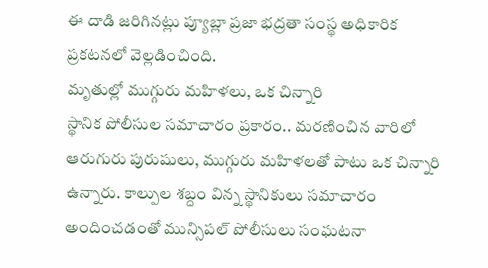ఈ దాడి జరిగినట్లు ప్యూబ్లా ప్రజా భద్రతా సంస్థ అధికారిక ప్రకటనలో వెల్లడించింది.
మృతుల్లో ముగ్గురు మహిళలు, ఒక చిన్నారి
స్థానిక పోలీసుల సమాచారం ప్రకారం.. మరణించిన వారిలో ఆరుగురు పురుషులు, ముగ్గురు మహిళలతో పాటు ఒక చిన్నారి ఉన్నారు. కాల్పుల శబ్దం విన్న స్థానికులు సమాచారం అందించడంతో మున్సిపల్ పోలీసులు సంఘటనా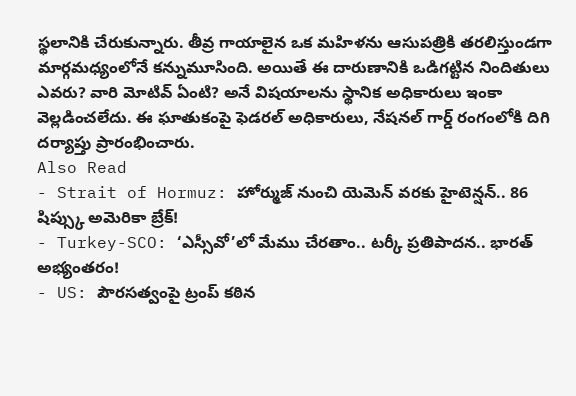స్థలానికి చేరుకున్నారు. తీవ్ర గాయాలైన ఒక మహిళను ఆసుపత్రికి తరలిస్తుండగా మార్గమధ్యంలోనే కన్నుమూసింది. అయితే ఈ దారుణానికి ఒడిగట్టిన నిందితులు ఎవరు? వారి మోటివ్ ఏంటి? అనే విషయాలను స్థానిక అధికారులు ఇంకా వెల్లడించలేదు. ఈ ఘాతుకంపై ఫెడరల్ అధికారులు, నేషనల్ గార్డ్ రంగంలోకి దిగి దర్యాప్తు ప్రారంభించారు.
Also Read
- Strait of Hormuz: హోర్ముజ్ నుంచి యెమెన్ వరకు హైటెన్షన్.. 86 షిప్స్కు అమెరికా బ్రేక్!
- Turkey-SCO: ‘ఎస్సీవో’లో మేము చేరతాం.. టర్కీ ప్రతిపాదన.. భారత్ అభ్యంతరం!
- US: పౌరసత్వంపై ట్రంప్ కఠిన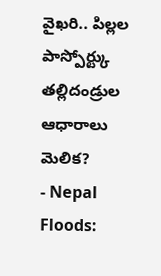వైఖరి.. పిల్లల పాస్పోర్ట్కు తల్లిదండ్రుల ఆధారాలు మెలిక?
- Nepal Floods: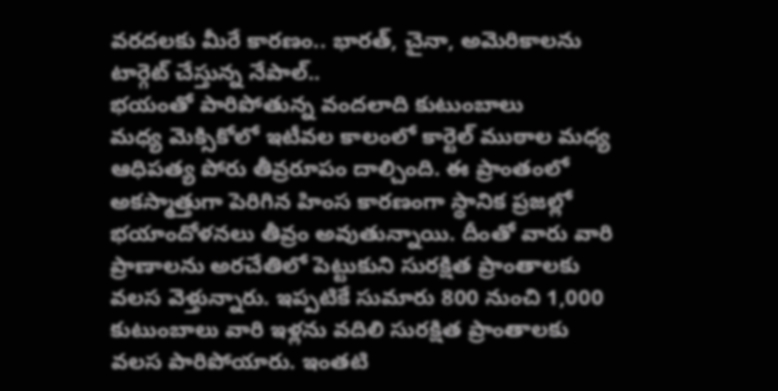వరదలకు మీరే కారణం.. భారత్, చైనా, అమెరికాలను టార్గెట్ చేస్తున్న నేపాల్..
భయంతో పారిపోతున్న వందలాది కుటుంబాలు
మధ్య మెక్సికోలో ఇటీవల కాలంలో కార్టెల్ ముఠాల మధ్య ఆధిపత్య పోరు తీవ్రరూపం దాల్చింది. ఈ ప్రాంతంలో అకస్మాత్తుగా పెరిగిన హింస కారణంగా స్థానిక ప్రజల్లో భయాందోళనలు తీవ్రం అవుతున్నాయి. దీంతో వారు వారి ప్రాణాలను అరచేతిలో పెట్టుకుని సురక్షిత ప్రాంతాలకు వలస వెళ్తున్నారు. ఇప్పటికే సుమారు 800 నుంచి 1,000 కుటుంబాలు వారి ఇళ్లను వదిలి సురక్షిత ప్రాంతాలకు వలస పారిపోయారు. ఇంతటి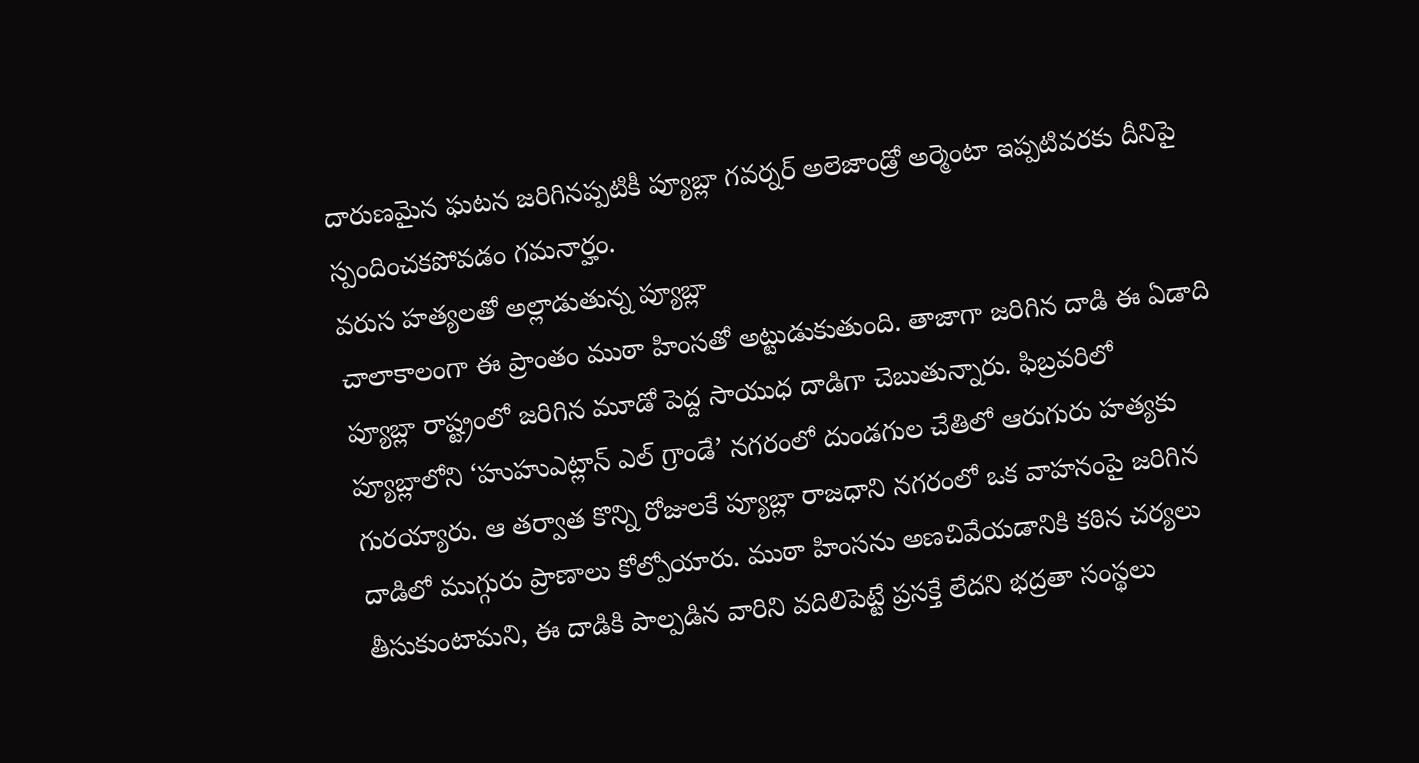దారుణమైన ఘటన జరిగినప్పటికీ ప్యూబ్లా గవర్నర్ అలెజాండ్రో అర్మెంటా ఇప్పటివరకు దీనిపై స్పందించకపోవడం గమనార్హం.
వరుస హత్యలతో అల్లాడుతున్న ప్యూబ్లా
చాలాకాలంగా ఈ ప్రాంతం ముఠా హింసతో అట్టుడుకుతుంది. తాజాగా జరిగిన దాడి ఈ ఏడాది ప్యూబ్లా రాష్ట్రంలో జరిగిన మూడో పెద్ద సాయుధ దాడిగా చెబుతున్నారు. ఫిబ్రవరిలో ప్యూబ్లాలోని ‘హుహుఎట్లాన్ ఎల్ గ్రాండే’ నగరంలో దుండగుల చేతిలో ఆరుగురు హత్యకు గురయ్యారు. ఆ తర్వాత కొన్ని రోజులకే ప్యూబ్లా రాజధాని నగరంలో ఒక వాహనంపై జరిగిన దాడిలో ముగ్గురు ప్రాణాలు కోల్పోయారు. ముఠా హింసను అణచివేయడానికి కఠిన చర్యలు తీసుకుంటామని, ఈ దాడికి పాల్పడిన వారిని వదిలిపెట్టే ప్రసక్తే లేదని భద్రతా సంస్థలు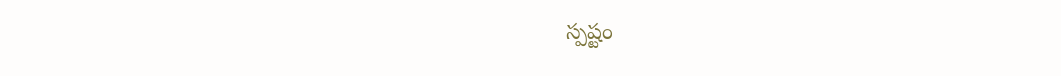స్పష్టం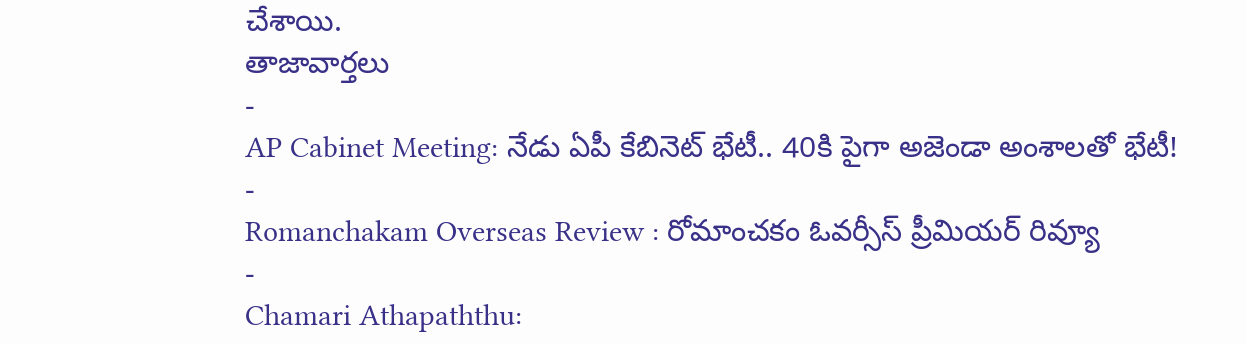చేశాయి.
తాజావార్తలు
-
AP Cabinet Meeting: నేడు ఏపీ కేబినెట్ భేటీ.. 40కి పైగా అజెండా అంశాలతో భేటీ!
-
Romanchakam Overseas Review : రోమాంచకం ఓవర్సీస్ ప్రీమియర్ రివ్యూ
-
Chamari Athapaththu: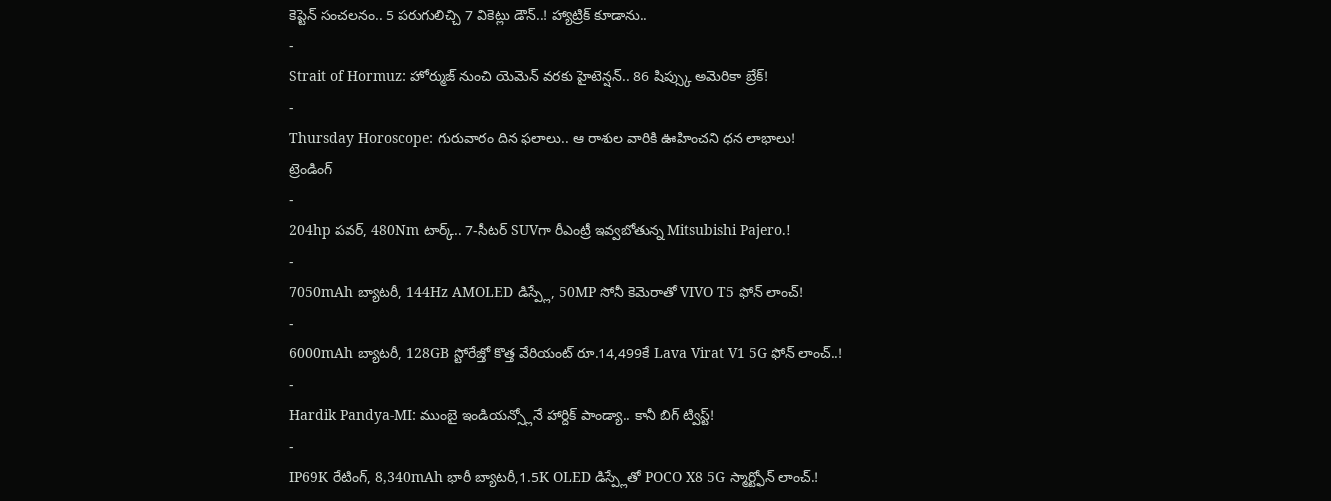కెప్టెన్ సంచలనం.. 5 పరుగులిచ్చి 7 వికెట్లు డౌన్..! హ్యాట్రిక్ కూడాను..
-
Strait of Hormuz: హోర్ముజ్ నుంచి యెమెన్ వరకు హైటెన్షన్.. 86 షిప్స్కు అమెరికా బ్రేక్!
-
Thursday Horoscope: గురువారం దిన ఫలాలు.. ఆ రాశుల వారికి ఊహించని ధన లాభాలు!
ట్రెండింగ్
-
204hp పవర్, 480Nm టార్క్.. 7-సీటర్ SUVగా రీఎంట్రీ ఇవ్వబోతున్న Mitsubishi Pajero.!
-
7050mAh బ్యాటరీ, 144Hz AMOLED డిస్ప్లే, 50MP సోనీ కెమెరాతో VIVO T5 ఫోన్ లాంచ్!
-
6000mAh బ్యాటరీ, 128GB స్టోరేజ్తో కొత్త వేరియంట్ రూ.14,499కే Lava Virat V1 5G ఫోన్ లాంచ్..!
-
Hardik Pandya-MI: ముంబై ఇండియన్స్లోనే హార్దిక్ పాండ్యా.. కానీ బిగ్ ట్విస్ట్!
-
IP69K రేటింగ్, 8,340mAh భారీ బ్యాటరీ,1.5K OLED డిస్ప్లేతో POCO X8 5G స్మార్ట్ఫోన్ లాంచ్.!